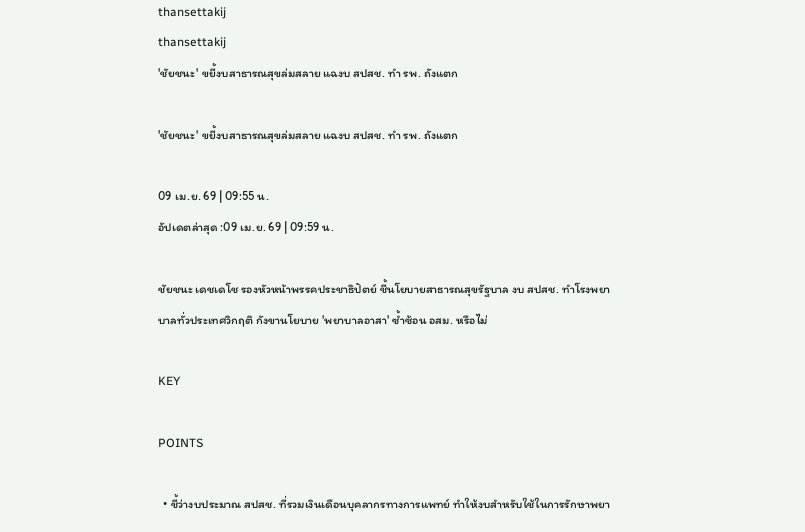thansettakij
thansettakij
'ชัยชนะ' ขยี้งบสาธารณสุขล่มสลาย แฉงบ สปสช. ทำ รพ. ถังแตก

'ชัยชนะ' ขยี้งบสาธารณสุขล่มสลาย แฉงบ สปสช. ทำ รพ. ถังแตก

09 เม.ย. 69 | 09:55 น.
อัปเดตล่าสุด :09 เม.ย. 69 | 09:59 น.

ชัยชนะ เดชเดโช รองหัวหน้าพรรคประชาธิปัตย์ ชี้นโยบายสาธารณสุขรัฐบาล งบ สปสช. ทำโรงพยาบาลทั่วประเทศวิกฤติ กังขานโยบาย 'พยาบาลอาสา' ซ้ำซ้อน อสม. หรือไม่

KEY

POINTS

  • ชี้ว่างบประมาณ สปสช. ที่รวมเงินเดือนบุคลากรทางการแพทย์ ทำให้งบสำหรับใช้ในการรักษาพยา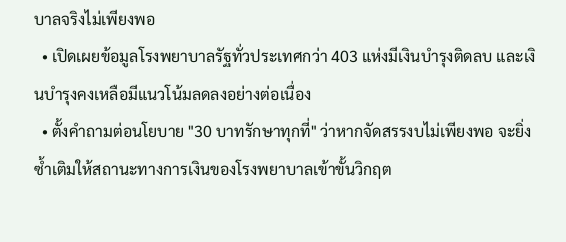บาลจริงไม่เพียงพอ
  • เปิดเผยข้อมูลโรงพยาบาลรัฐทั่วประเทศกว่า 403 แห่งมีเงินบำรุงติดลบ และเงินบำรุงคงเหลือมีแนวโน้มลดลงอย่างต่อเนื่อง
  • ตั้งคำถามต่อนโยบาย "30 บาทรักษาทุกที่" ว่าหากจัดสรรงบไม่เพียงพอ จะยิ่งซ้ำเติมให้สถานะทางการเงินของโรงพยาบาลเข้าขั้นวิกฤต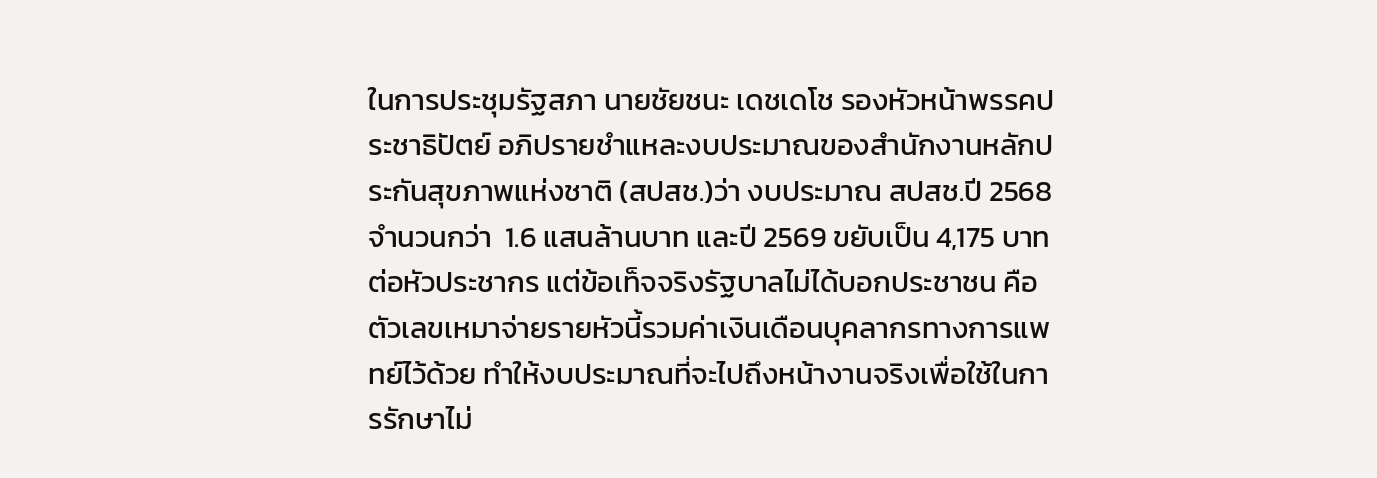ในการประชุมรัฐสภา นายชัยชนะ เดชเดโช รองหัวหน้าพรรคประชาธิปัตย์ อภิปรายชำแหละงบประมาณของสำนักงานหลักประกันสุขภาพแห่งชาติ (สปสช.)ว่า งบประมาณ สปสช.ปี 2568 จำนวนกว่า  1.6 แสนล้านบาท และปี 2569 ขยับเป็น 4,175 บาทต่อหัวประชากร แต่ข้อเท็จจริงรัฐบาลไม่ได้บอกประชาชน คือ ตัวเลขเหมาจ่ายรายหัวนี้รวมค่าเงินเดือนบุคลากรทางการแพทย์ไว้ด้วย ทำให้งบประมาณที่จะไปถึงหน้างานจริงเพื่อใช้ในการรักษาไม่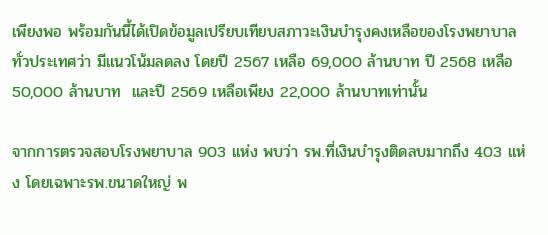เพียงพอ พร้อมกันนี้ได้เปิดข้อมูลเปรียบเทียบสภาวะเงินบำรุงคงเหลือของโรงพยาบาลทั่วประเทศว่า มีแนวโน้มลดลง โดยปี 2567 เหลือ 69,000 ล้านบาท ปี 2568 เหลือ 50,000 ล้านบาท  และปี 2569 เหลือเพียง 22,000 ล้านบาทเท่านั้น

จากการตรวจสอบโรงพยาบาล 903 แห่ง พบว่า รพ.ที่เงินบำรุงติดลบมากถึง 403 แห่ง โดยเฉพาะรพ.ขนาดใหญ่ พ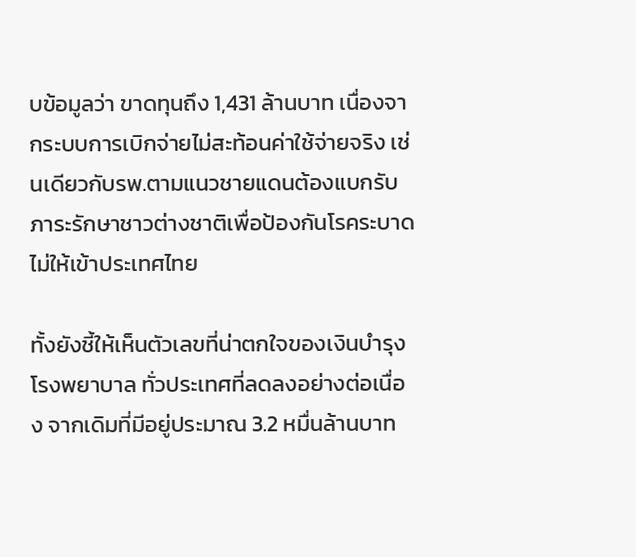บข้อมูลว่า ขาดทุนถึง 1,431 ล้านบาท เนื่องจากระบบการเบิกจ่ายไม่สะท้อนค่าใช้จ่ายจริง เช่นเดียวกับรพ.ตามแนวชายแดนต้องแบกรับภาระรักษาชาวต่างชาติเพื่อป้องกันโรคระบาดไม่ให้เข้าประเทศไทย

ทั้งยังชี้ให้เห็นตัวเลขที่น่าตกใจของเงินบำรุงโรงพยาบาล ทั่วประเทศที่ลดลงอย่างต่อเนื่อง จากเดิมที่มีอยู่ประมาณ 3.2 หมื่นล้านบาท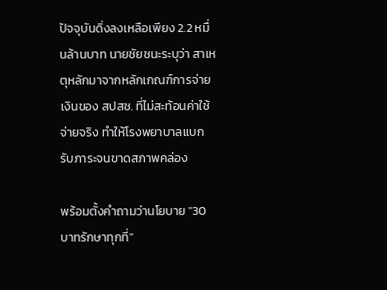ปัจจุบันดิ่งลงเหลือเพียง 2.2 หมื่นล้านบาท นายชัยชนะระบุว่า สาเหตุหลักมาจากหลักเกณฑ์การจ่ายเงินของ สปสช. ที่ไม่สะท้อนค่าใช้จ่ายจริง ทำให้โรงพยาบาลแบกรับภาระจนขาดสภาพคล่อง

พร้อมตั้งคำถามว่านโยบาย "30 บาทรักษาทุกที่"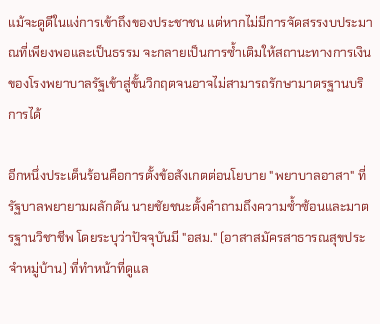แม้จะดูดีในแง่การเข้าถึงของประชาชน แต่หากไม่มีการจัดสรรงบประมาณที่เพียงพอและเป็นธรรม จะกลายเป็นการซ้ำเติมให้สถานะทางการเงินของโรงพยาบาลรัฐเข้าสู่ขั้นวิกฤตจนอาจไม่สามารถรักษามาตรฐานบริการได้

อีกหนึ่งประเด็นร้อนคือการตั้งข้อสังเกตต่อนโยบาย "พยาบาลอาสา" ที่รัฐบาลพยายามผลักดัน นายชัยชนะตั้งคำถามถึงความซ้ำซ้อนและมาตรฐานวิชาชีพ โดยระบุว่าปัจจุบันมี "อสม." (อาสาสมัครสาธารณสุขประจำหมู่บ้าน) ที่ทำหน้าที่ดูแล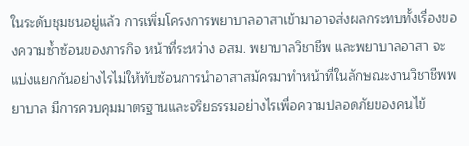ในระดับชุมชนอยู่แล้ว การเพิ่มโครงการพยาบาลอาสาเข้ามาอาจส่งผลกระทบทั้งเรื่องของความซ้ำซ้อนของภารกิจ หน้าที่ระหว่าง อสม. พยาบาลวิชาชีพ และพยาบาลอาสา จะแบ่งแยกกันอย่างไรไม่ให้ทับซ้อนการนำอาสาสมัครมาทำหน้าที่ในลักษณะงานวิชาชีพพยาบาล มีการควบคุมมาตรฐานและจริยธรรมอย่างไรเพื่อความปลอดภัยของคนไข้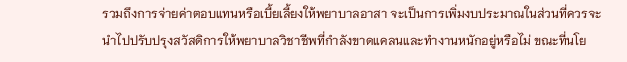รวมถึงการจ่ายค่าตอบแทนหรือเบี้ยเลี้ยงให้พยาบาลอาสา จะเป็นการเพิ่มงบประมาณในส่วนที่ควรจะนำไปปรับปรุงสวัสดิการให้พยาบาลวิชาชีพที่กำลังขาดแคลนและทำงานหนักอยู่หรือไม่ ขณะที่นโย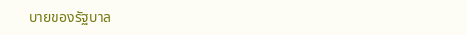บายของรัฐบาล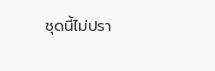ชุดนี้ไม่ปรา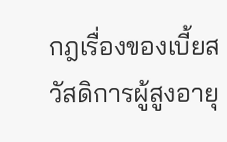กฎเรื่องของเบี้ยสวัสดิการผู้สูงอายุ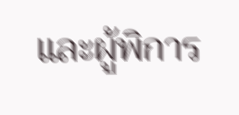และผู้พิการ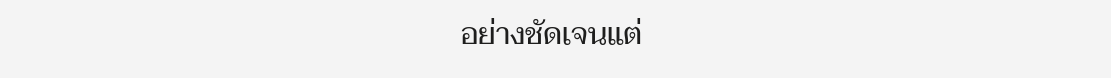อย่างชัดเจนแต่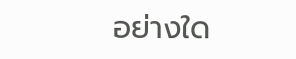อย่างใด